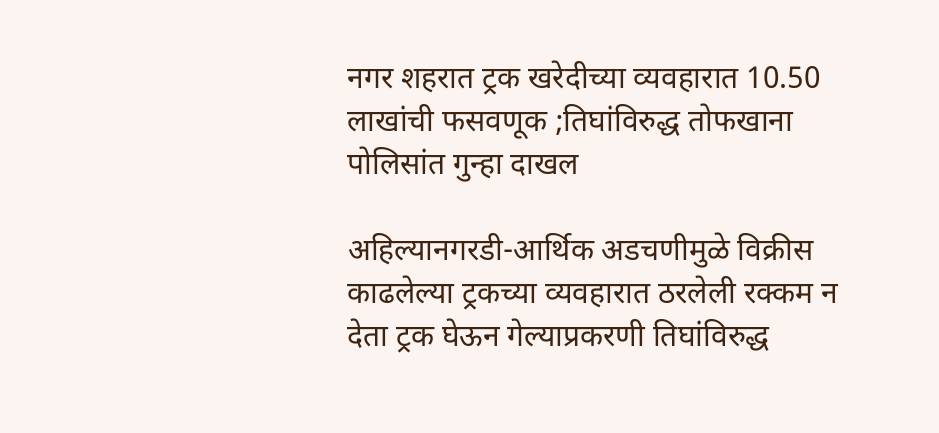नगर शहरात ट्रक खरेदीच्या व्यवहारात 10.50 लाखांची फसवणूक ;तिघांविरुद्ध तोफखाना पोलिसांत गुन्हा दाखल

अहिल्यानगरडी-आर्थिक अडचणीमुळे विक्रीस काढलेल्या ट्रकच्या व्यवहारात ठरलेली रक्कम न देता ट्रक घेऊन गेल्याप्रकरणी तिघांविरुद्ध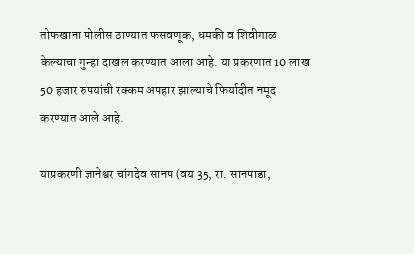तोफखाना पोलीस ठाण्यात फसवणूक, धमकी व शिवीगाळ केल्याचा गुन्हा दाखल करण्यात आला आहे. या प्रकरणात 10 लाख 50 हजार रुपयांची रक्कम अपहार झाल्याचे फिर्यादीत नमूद करण्यात आले आहे.

याप्रकरणी ज्ञानेश्वर चांगदेव सानप (वय 35, रा. सानपाडा,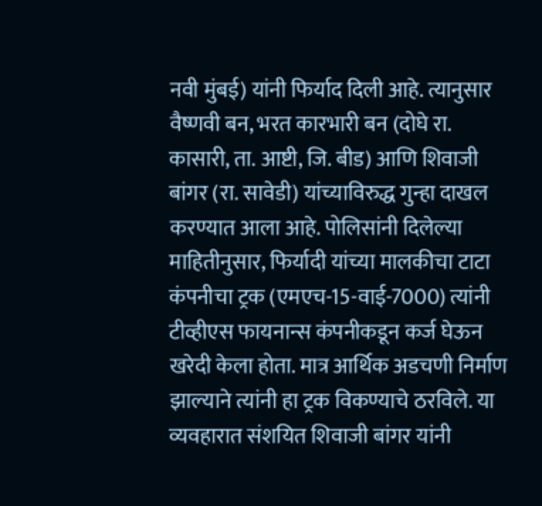नवी मुंबई) यांनी फिर्याद दिली आहे. त्यानुसार वैष्णवी बन, भरत कारभारी बन (दोघे रा. कासारी, ता. आष्टी, जि. बीड) आणि शिवाजी बांगर (रा. सावेडी) यांच्याविरुद्ध गुन्हा दाखल करण्यात आला आहे. पोलिसांनी दिलेल्या माहितीनुसार, फिर्यादी यांच्या मालकीचा टाटा कंपनीचा ट्रक (एमएच-15-वाई-7000) त्यांनी टीव्हीएस फायनान्स कंपनीकडून कर्ज घेऊन खरेदी केला होता. मात्र आर्थिक अडचणी निर्माण झाल्याने त्यांनी हा ट्रक विकण्याचे ठरविले. या व्यवहारात संशयित शिवाजी बांगर यांनी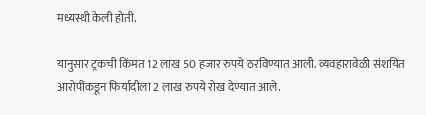मध्यस्थी केली होती.

यानुसार ट्रकची किंमत 12 लाख 50 हजार रुपये ठरविण्यात आली. व्यवहारावेळी संशयित आरोपींकडून फिर्यादीला 2 लाख रुपये रोख देण्यात आले.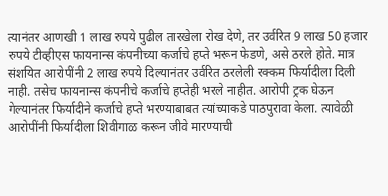त्यानंतर आणखी 1 लाख रुपये पुढील तारखेला रोख देणे, तर उर्वरित 9 लाख 50 हजार रुपये टीव्हीएस फायनान्स कंपनीच्या कर्जाचे हप्ते भरून फेडणे, असे ठरले होते. मात्र संशयित आरोपींनी 2 लाख रुपये दिल्यानंतर उर्वरित ठरलेली रक्कम फिर्यादीला दिली नाही. तसेच फायनान्स कंपनीचे कर्जाचे हप्तेही भरले नाहीत. आरोपी ट्रक घेऊन गेल्यानंतर फिर्यादीने कर्जाचे हप्ते भरण्याबाबत त्यांच्याकडे पाठपुरावा केला. त्यावेळी आरोपींनी फिर्यादीला शिवीगाळ करून जीवे मारण्याची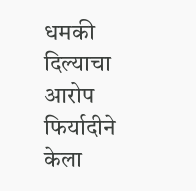धमकी दिल्याचा आरोप फिर्यादीने केला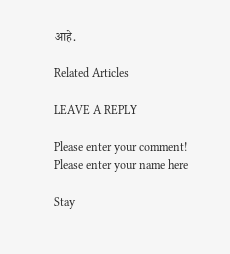आहे.

Related Articles

LEAVE A REPLY

Please enter your comment!
Please enter your name here

Stay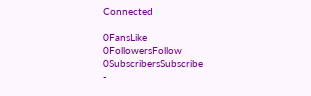Connected

0FansLike
0FollowersFollow
0SubscribersSubscribe
-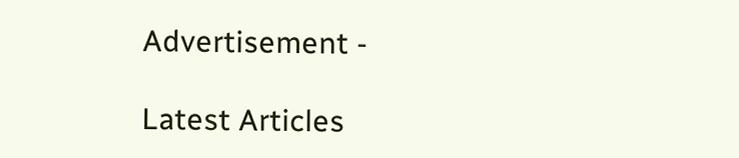Advertisement -

Latest Articles